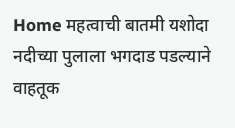Home महत्वाची बातमी यशोदा नदीच्या पुलाला भगदाड पडल्याने वाहतूक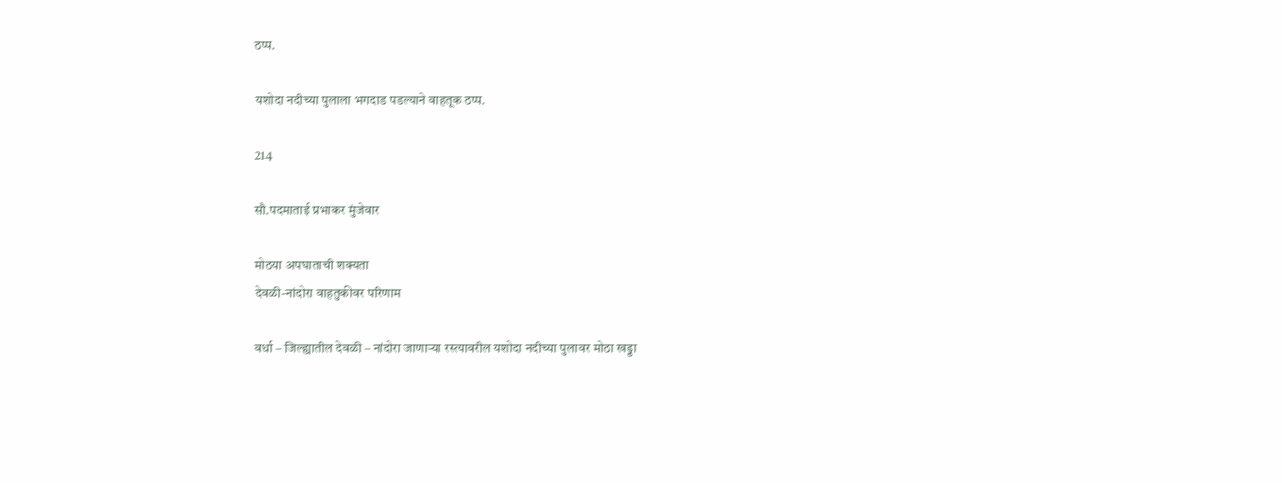ठप्प.

यशोदा नदीच्या पुलाला भगदाड पडल्याने वाहतूक ठप्प.

214

सौ.पदमाताई प्रभाकर मुंजेवार

मोठया अपघाताची शक्यता
देवळी-नांदोरा वाहतुकीवर परिणाम

वर्धा – जिल्ह्यातील देवळी – नांदोरा जाणाऱ्या रस्त्यावरील यशोदा नदीच्या पुलावर मोठा खड्डा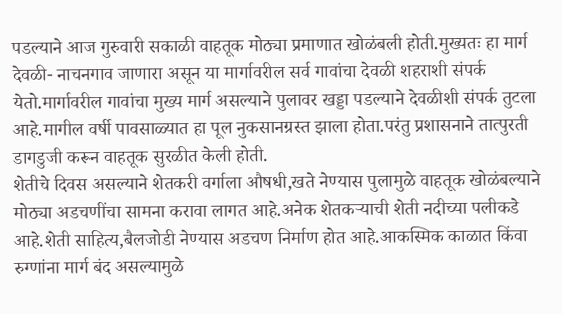पडल्याने आज गुरुवारी सकाळी वाहतूक मोठ्या प्रमाणात खोळंबली होती.मुख्यतः हा मार्ग देवळी- नाचनगाव जाणारा असून या मार्गावरील सर्व गावांचा देवळी शहराशी संपर्क येतो.मार्गावरील गावांचा मुख्य मार्ग असल्याने पुलावर खड्डा पडल्याने देवळीशी संपर्क तुटला आहे.मागील वर्षी पावसाळ्यात हा पूल नुकसानग्रस्त झाला होता.परंतु प्रशासनाने तात्पुरती डागडुजी करून वाहतूक सुरळीत केली होती.
शेतीचे दिवस असल्याने शेतकरी वर्गाला औषधी,खते नेण्यास पुलामुळे वाहतूक खोळंबल्याने मोठ्या अडचणींचा सामना करावा लागत आहे.अनेक शेतकऱ्याची शेती नदीच्या पलीकडे आहे.शेती साहित्य,बैलजोडी नेण्यास अडचण निर्माण होत आहे.आकस्मिक काळात किंवा रुग्णांना मार्ग बंद असल्यामुळे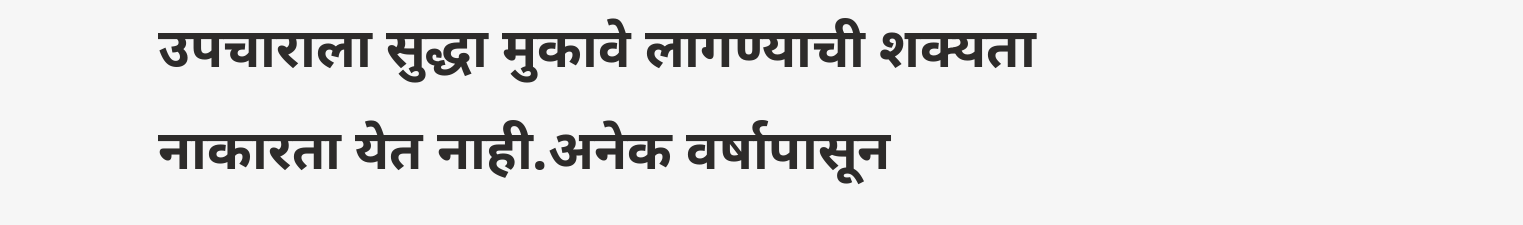उपचाराला सुद्धा मुकावे लागण्याची शक्यता नाकारता येत नाही.अनेक वर्षापासून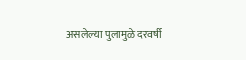असलेल्या पुलामुळे दरवर्षी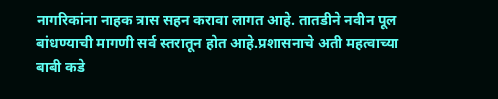नागरिकांना नाहक त्रास सहन करावा लागत आहे. तातडीने नवीन पूल बांधण्याची मागणी सर्व स्तरातून होत आहे.प्रशासनाचे अती महत्वाच्या बाबी कडे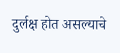दुर्लक्ष होत असल्याचे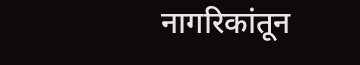नागरिकांतून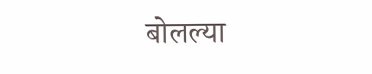बोलल्या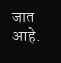जात आहे.